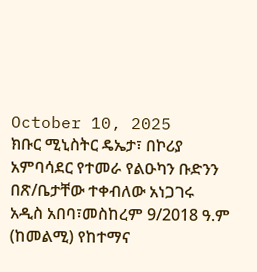October 10, 2025
ክቡር ሚኒስትር ዴኤታ፣ በኮሪያ አምባሳደር የተመራ የልዑካን ቡድንን በጽ/ቤታቸው ተቀብለው አነጋገሩ
አዲስ አበባ፣መስከረም 9/2018 ዓ.ም (ከመልሚ) የከተማና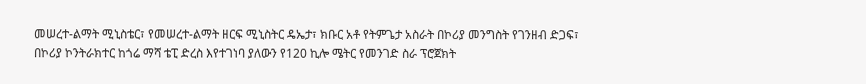መሠረተ-ልማት ሚኒስቴር፣ የመሠረተ-ልማት ዘርፍ ሚኒስትር ዴኤታ፣ ክቡር አቶ የትምጌታ አስራት በኮሪያ መንግስት የገንዘብ ድጋፍ፣ በኮሪያ ኮንትራክተር ከጎሬ ማሻ ቴፒ ድረስ እየተገነባ ያለውን የ120 ኪሎ ሜትር የመንገድ ስራ ፕሮጀክት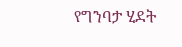የግንባታ ሂደት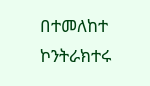በተመለከተ ኮንትራክተሩ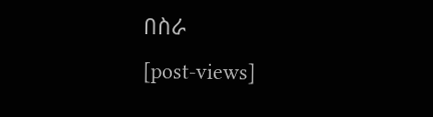በስራ
[post-views]